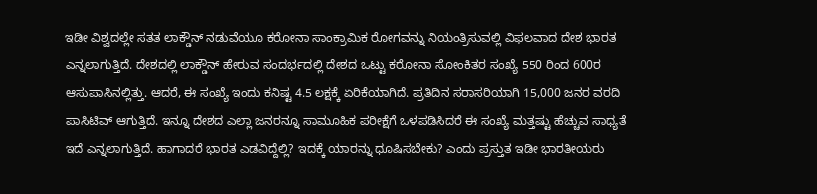ಇಡೀ ವಿಶ್ವದಲ್ಲೇ ಸತತ ಲಾಕ್ಡೌನ್ ನಡುವೆಯೂ ಕರೋನಾ ಸಾಂಕ್ರಾಮಿಕ ರೋಗವನ್ನು ನಿಯಂತ್ರಿಸುವಲ್ಲಿ ವಿಫಲವಾದ ದೇಶ ಭಾರತ ಎನ್ನಲಾಗುತ್ತಿದೆ. ದೇಶದಲ್ಲಿ ಲಾಕ್ಡೌನ್ ಹೇರುವ ಸಂದರ್ಭದಲ್ಲಿ ದೇಶದ ಒಟ್ಟು ಕರೋನಾ ಸೋಂಕಿತರ ಸಂಖ್ಯೆ 550 ರಿಂದ 600ರ ಆಸುಪಾಸಿನಲ್ಲಿತ್ತು. ಆದರೆ, ಈ ಸಂಖ್ಯೆ ಇಂದು ಕನಿಷ್ಟ 4.5 ಲಕ್ಷಕ್ಕೆ ಏರಿಕೆಯಾಗಿದೆ. ಪ್ರತಿದಿನ ಸರಾಸರಿಯಾಗಿ 15,000 ಜನರ ವರದಿ ಪಾಸಿಟಿವ್ ಆಗುತ್ತಿದೆ. ಇನ್ನೂ ದೇಶದ ಎಲ್ಲಾ ಜನರನ್ನೂ ಸಾಮೂಹಿಕ ಪರೀಕ್ಷೆಗೆ ಒಳಪಡಿಸಿದರೆ ಈ ಸಂಖ್ಯೆ ಮತ್ತಷ್ಟು ಹೆಚ್ಚುವ ಸಾಧ್ಯತೆ ಇದೆ ಎನ್ನಲಾಗುತ್ತಿದೆ. ಹಾಗಾದರೆ ಭಾರತ ಎಡವಿದ್ದೆಲ್ಲಿ? ಇದಕ್ಕೆ ಯಾರನ್ನು ಧೂಷಿಸಬೇಕು? ಎಂದು ಪ್ರಸ್ತುತ ಇಡೀ ಭಾರತೀಯರು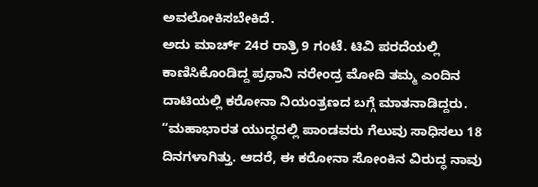ಅವಲೋಕಿಸಬೇಕಿದೆ.
ಅದು ಮಾರ್ಚ್ 24ರ ರಾತ್ರಿ 9 ಗಂಟೆ. ಟಿವಿ ಪರದೆಯಲ್ಲಿ ಕಾಣಿಸಿಕೊಂಡಿದ್ದ ಪ್ರಧಾನಿ ನರೇಂದ್ರ ಮೋದಿ ತಮ್ಮ ಎಂದಿನ ದಾಟಿಯಲ್ಲಿ ಕರೋನಾ ನಿಯಂತ್ರಣದ ಬಗ್ಗೆ ಮಾತನಾಡಿದ್ದರು. “ಮಹಾಭಾರತ ಯುದ್ಧದಲ್ಲಿ ಪಾಂಡವರು ಗೆಲುವು ಸಾಧಿಸಲು 18 ದಿನಗಳಾಗಿತ್ತು. ಆದರೆ, ಈ ಕರೋನಾ ಸೋಂಕಿನ ವಿರುದ್ಧ ನಾವು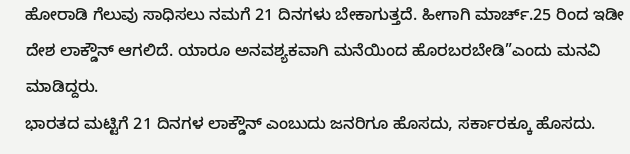ಹೋರಾಡಿ ಗೆಲುವು ಸಾಧಿಸಲು ನಮಗೆ 21 ದಿನಗಳು ಬೇಕಾಗುತ್ತದೆ. ಹೀಗಾಗಿ ಮಾರ್ಚ್.25 ರಿಂದ ಇಡೀ ದೇಶ ಲಾಕ್ಡೌನ್ ಆಗಲಿದೆ. ಯಾರೂ ಅನವಶ್ಯಕವಾಗಿ ಮನೆಯಿಂದ ಹೊರಬರಬೇಡಿ”ಎಂದು ಮನವಿ ಮಾಡಿದ್ದರು.
ಭಾರತದ ಮಟ್ಟಿಗೆ 21 ದಿನಗಳ ಲಾಕ್ಡೌನ್ ಎಂಬುದು ಜನರಿಗೂ ಹೊಸದು, ಸರ್ಕಾರಕ್ಕೂ ಹೊಸದು.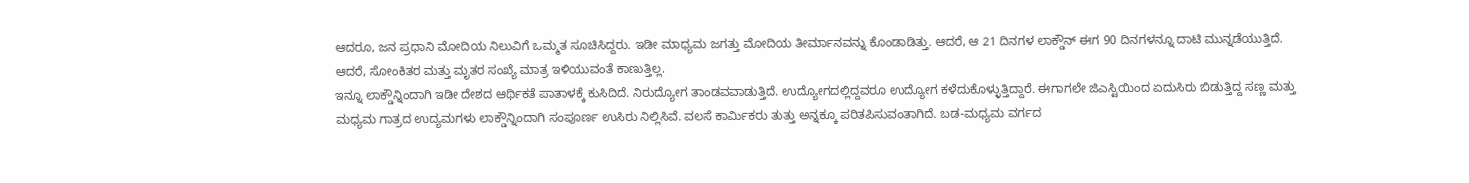ಆದರೂ, ಜನ ಪ್ರಧಾನಿ ಮೋದಿಯ ನಿಲುವಿಗೆ ಒಮ್ಮತ ಸೂಚಿಸಿದ್ದರು. ಇಡೀ ಮಾಧ್ಯಮ ಜಗತ್ತು ಮೋದಿಯ ತೀರ್ಮಾನವನ್ನು ಕೊಂಡಾಡಿತ್ತು. ಆದರೆ, ಆ 21 ದಿನಗಳ ಲಾಕ್ಡೌನ್ ಈಗ 90 ದಿನಗಳನ್ನೂ ದಾಟಿ ಮುನ್ನಡೆಯುತ್ತಿದೆ. ಆದರೆ, ಸೋಂಕಿತರ ಮತ್ತು ಮೃತರ ಸಂಖ್ಯೆ ಮಾತ್ರ ಇಳಿಯುವಂತೆ ಕಾಣುತ್ತಿಲ್ಲ.
ಇನ್ನೂ ಲಾಕ್ಡೌನ್ನಿಂದಾಗಿ ಇಡೀ ದೇಶದ ಆರ್ಥಿಕತೆ ಪಾತಾಳಕ್ಕೆ ಕುಸಿದಿದೆ. ನಿರುದ್ಯೋಗ ತಾಂಡವವಾಡುತ್ತಿದೆ. ಉದ್ಯೋಗದಲ್ಲಿದ್ದವರೂ ಉದ್ಯೋಗ ಕಳೆದುಕೊಳ್ಳುತ್ತಿದ್ದಾರೆ. ಈಗಾಗಲೇ ಜಿಎಸ್ಟಿಯಿಂದ ಏದುಸಿರು ಬಿಡುತ್ತಿದ್ದ ಸಣ್ಣ ಮತ್ತು ಮಧ್ಯಮ ಗಾತ್ರದ ಉದ್ಯಮಗಳು ಲಾಕ್ಡೌನ್ನಿಂದಾಗಿ ಸಂಪೂರ್ಣ ಉಸಿರು ನಿಲ್ಲಿಸಿವೆ. ವಲಸೆ ಕಾರ್ಮಿಕರು ತುತ್ತು ಅನ್ನಕ್ಕೂ ಪರಿತಪಿಸುವಂತಾಗಿದೆ. ಬಡ-ಮಧ್ಯಮ ವರ್ಗದ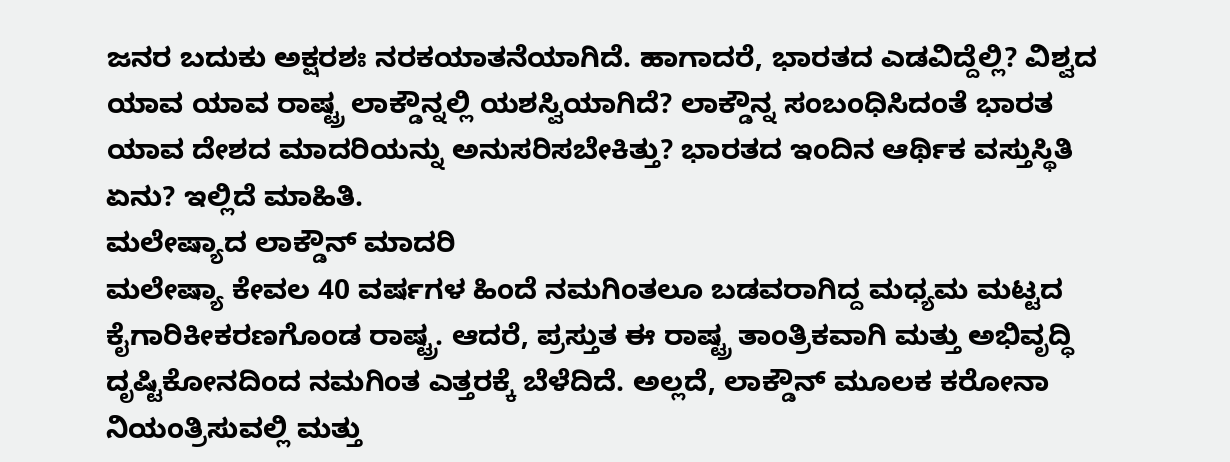ಜನರ ಬದುಕು ಅಕ್ಷರಶಃ ನರಕಯಾತನೆಯಾಗಿದೆ. ಹಾಗಾದರೆ, ಭಾರತದ ಎಡವಿದ್ದೆಲ್ಲಿ? ವಿಶ್ವದ ಯಾವ ಯಾವ ರಾಷ್ಟ್ರ ಲಾಕ್ಡೌನ್ನಲ್ಲಿ ಯಶಸ್ವಿಯಾಗಿದೆ? ಲಾಕ್ಡೌನ್ನ ಸಂಬಂಧಿಸಿದಂತೆ ಭಾರತ ಯಾವ ದೇಶದ ಮಾದರಿಯನ್ನು ಅನುಸರಿಸಬೇಕಿತ್ತು? ಭಾರತದ ಇಂದಿನ ಆರ್ಥಿಕ ವಸ್ತುಸ್ಥಿತಿ ಏನು? ಇಲ್ಲಿದೆ ಮಾಹಿತಿ.
ಮಲೇಷ್ಯಾದ ಲಾಕ್ಡೌನ್ ಮಾದರಿ
ಮಲೇಷ್ಯಾ ಕೇವಲ 40 ವರ್ಷಗಳ ಹಿಂದೆ ನಮಗಿಂತಲೂ ಬಡವರಾಗಿದ್ದ ಮಧ್ಯಮ ಮಟ್ಟದ ಕೈಗಾರಿಕೀಕರಣಗೊಂಡ ರಾಷ್ಟ್ರ. ಆದರೆ, ಪ್ರಸ್ತುತ ಈ ರಾಷ್ಟ್ರ ತಾಂತ್ರಿಕವಾಗಿ ಮತ್ತು ಅಭಿವೃದ್ಧಿ ದೃಷ್ಟಿಕೋನದಿಂದ ನಮಗಿಂತ ಎತ್ತರಕ್ಕೆ ಬೆಳೆದಿದೆ. ಅಲ್ಲದೆ, ಲಾಕ್ಡೌನ್ ಮೂಲಕ ಕರೋನಾ ನಿಯಂತ್ರಿಸುವಲ್ಲಿ ಮತ್ತು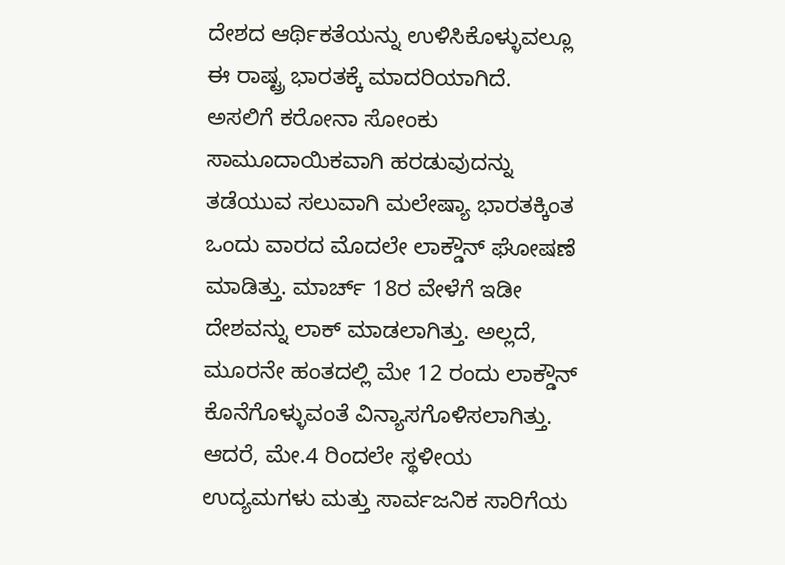ದೇಶದ ಆರ್ಥಿಕತೆಯನ್ನು ಉಳಿಸಿಕೊಳ್ಳುವಲ್ಲೂ ಈ ರಾಷ್ಟ್ರ ಭಾರತಕ್ಕೆ ಮಾದರಿಯಾಗಿದೆ.
ಅಸಲಿಗೆ ಕರೋನಾ ಸೋಂಕು ಸಾಮೂದಾಯಿಕವಾಗಿ ಹರಡುವುದನ್ನು ತಡೆಯುವ ಸಲುವಾಗಿ ಮಲೇಷ್ಯಾ ಭಾರತಕ್ಕಿಂತ ಒಂದು ವಾರದ ಮೊದಲೇ ಲಾಕ್ಡೌನ್ ಘೋಷಣೆ ಮಾಡಿತ್ತು. ಮಾರ್ಚ್ 18ರ ವೇಳೆಗೆ ಇಡೀ ದೇಶವನ್ನು ಲಾಕ್ ಮಾಡಲಾಗಿತ್ತು. ಅಲ್ಲದೆ, ಮೂರನೇ ಹಂತದಲ್ಲಿ ಮೇ 12 ರಂದು ಲಾಕ್ಡೌನ್ ಕೊನೆಗೊಳ್ಳುವಂತೆ ವಿನ್ಯಾಸಗೊಳಿಸಲಾಗಿತ್ತು.
ಆದರೆ, ಮೇ.4 ರಿಂದಲೇ ಸ್ಥಳೀಯ ಉದ್ಯಮಗಳು ಮತ್ತು ಸಾರ್ವಜನಿಕ ಸಾರಿಗೆಯ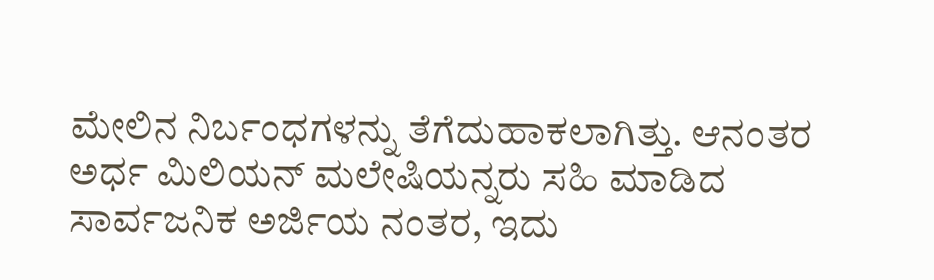ಮೇಲಿನ ನಿರ್ಬಂಧಗಳನ್ನು ತೆಗೆದುಹಾಕಲಾಗಿತ್ತು. ಆನಂತರ ಅರ್ಧ ಮಿಲಿಯನ್ ಮಲೇಷಿಯನ್ನರು ಸಹಿ ಮಾಡಿದ ಸಾರ್ವಜನಿಕ ಅರ್ಜಿಯ ನಂತರ, ಇದು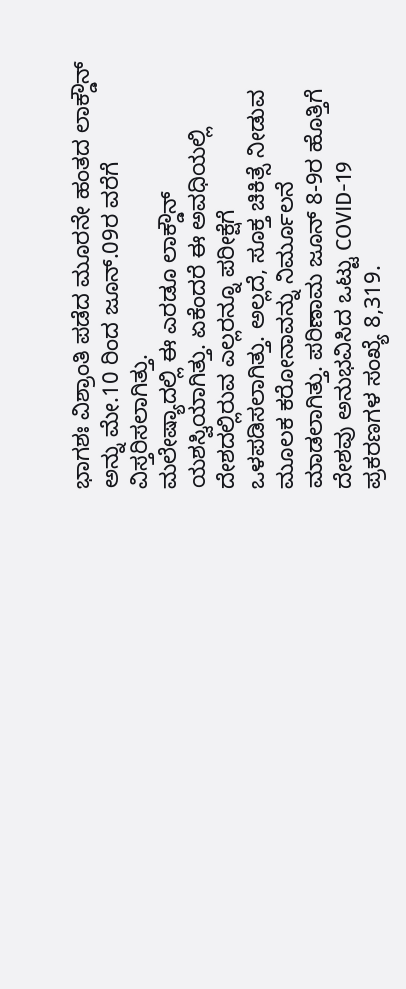ಭಾಗಶಃ ವಿಶ್ರಾಂತಿ ಪಡೆದ ಮೂರನೇ ಹಂತದ ಲಾಕ್ಡೌನ್ ಅನ್ನು ಮೇ.10 ರಿಂದ ಜೂನ್.09ರ ವರೆಗೆ ವಿಸ್ತರಿಸಲಾಗಿತ್ತು.
ಮಲೇಷ್ಯಾದಲ್ಲಿ ಈ ಎರಡೂ ಲಾಕ್ಡೌನ್ ಯಶಸ್ವಿಯಾಗಿತ್ತು. ಏಕೆಂದರೆ ಈ ಅವಧಿಯಲ್ಲಿ ದೇಶದಲ್ಲಿರುವ ಎಲ್ಲರನ್ನೂ ಪರೀಕ್ಷೆಗೆ ಒಳಪಡಿಸಲಾಗಿತ್ತು. ಅಲ್ಲದೆ, ಸೂಕ್ತ ಚಿಕಿತ್ಸೆ ನೀಡುವ ಮೂಲಕ ಕರೋನಾವನ್ನು ನಿರ್ಮೂಲನೆ ಮಾಡಲಾಗಿತ್ತು. ಪರಿಣಾಮ ಜೂನ್ 8-9ರ ಹೊತ್ತಿಗೆ ದೇಶವು ಅನುಭವಿಸಿದ ಒಟ್ಟು COVID-19 ಪ್ರಕರಣಗಳ ಸಂಖ್ಯೆ 8,319.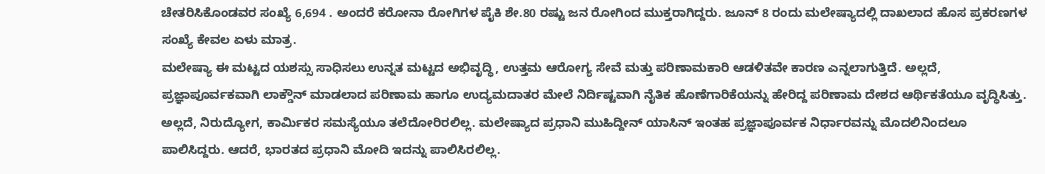ಚೇತರಿಸಿಕೊಂಡವರ ಸಂಖ್ಯೆ 6,694 . ಅಂದರೆ ಕರೋನಾ ರೋಗಿಗಳ ಪೈಕಿ ಶೇ.80 ರಷ್ಟು ಜನ ರೋಗಿಂದ ಮುಕ್ತರಾಗಿದ್ದರು. ಜೂನ್ 8 ರಂದು ಮಲೇಷ್ಯಾದಲ್ಲಿ ದಾಖಲಾದ ಹೊಸ ಪ್ರಕರಣಗಳ ಸಂಖ್ಯೆ ಕೇವಲ ಏಳು ಮಾತ್ರ.
ಮಲೇಷ್ಯಾ ಈ ಮಟ್ಟದ ಯಶಸ್ಸು ಸಾಧಿಸಲು ಉನ್ನತ ಮಟ್ಟದ ಅಭಿವೃದ್ಧಿ, ಉತ್ತಮ ಆರೋಗ್ಯ ಸೇವೆ ಮತ್ತು ಪರಿಣಾಮಕಾರಿ ಆಡಳಿತವೇ ಕಾರಣ ಎನ್ನಲಾಗುತ್ತಿದೆ. ಅಲ್ಲದೆ, ಪ್ರಜ್ಞಾಪೂರ್ವಕವಾಗಿ ಲಾಕ್ಡೌನ್ ಮಾಡಲಾದ ಪರಿಣಾಮ ಹಾಗೂ ಉದ್ಯಮದಾತರ ಮೇಲೆ ನಿರ್ದಿಷ್ಟವಾಗಿ ನೈತಿಕ ಹೊಣೆಗಾರಿಕೆಯನ್ನು ಹೇರಿದ್ದ ಪರಿಣಾಮ ದೇಶದ ಆರ್ಥಿಕತೆಯೂ ವೃದ್ಧಿಸಿತ್ತು. ಅಲ್ಲದೆ, ನಿರುದ್ಯೋಗ, ಕಾರ್ಮಿಕರ ಸಮಸ್ಯೆಯೂ ತಲೆದೋರಿರಲಿಲ್ಲ. ಮಲೇಷ್ಯಾದ ಪ್ರಧಾನಿ ಮುಹಿದ್ದೀನ್ ಯಾಸಿನ್ ಇಂತಹ ಪ್ರಜ್ಞಾಪೂರ್ವಕ ನಿರ್ಧಾರವನ್ನು ಮೊದಲಿನಿಂದಲೂ ಪಾಲಿಸಿದ್ದರು. ಆದರೆ, ಭಾರತದ ಪ್ರಧಾನಿ ಮೋದಿ ಇದನ್ನು ಪಾಲಿಸಿರಲಿಲ್ಲ.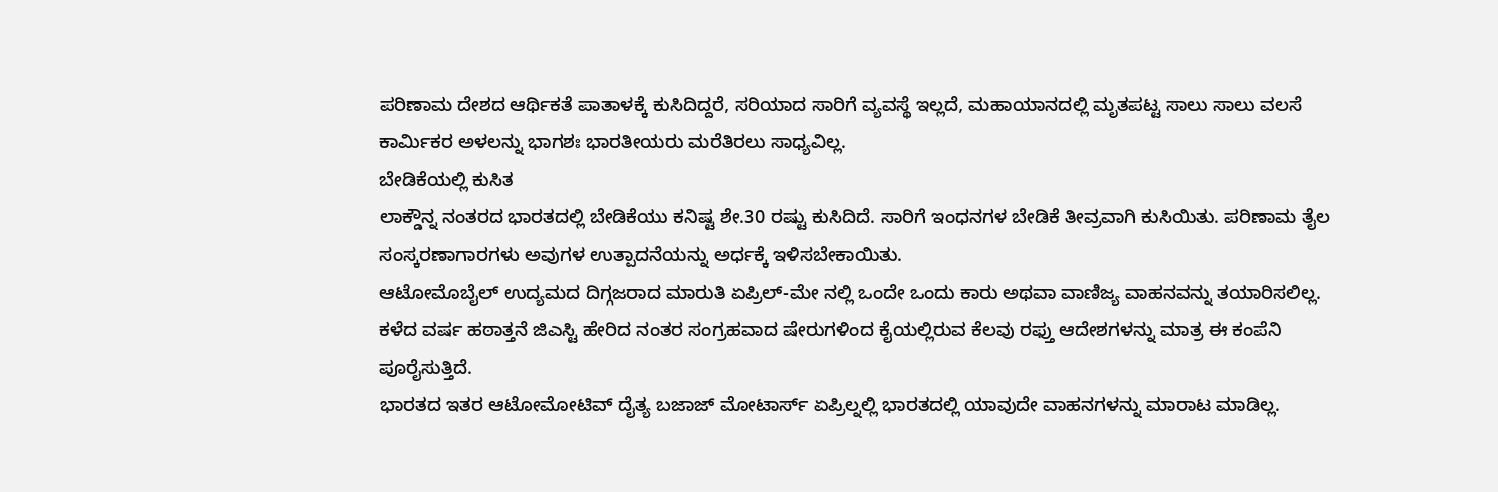ಪರಿಣಾಮ ದೇಶದ ಆರ್ಥಿಕತೆ ಪಾತಾಳಕ್ಕೆ ಕುಸಿದಿದ್ದರೆ, ಸರಿಯಾದ ಸಾರಿಗೆ ವ್ಯವಸ್ಥೆ ಇಲ್ಲದೆ, ಮಹಾಯಾನದಲ್ಲಿ ಮೃತಪಟ್ಟ ಸಾಲು ಸಾಲು ವಲಸೆ ಕಾರ್ಮಿಕರ ಅಳಲನ್ನು ಭಾಗಶಃ ಭಾರತೀಯರು ಮರೆತಿರಲು ಸಾಧ್ಯವಿಲ್ಲ.
ಬೇಡಿಕೆಯಲ್ಲಿ ಕುಸಿತ
ಲಾಕ್ಡೌನ್ನ ನಂತರದ ಭಾರತದಲ್ಲಿ ಬೇಡಿಕೆಯು ಕನಿಷ್ಟ ಶೇ.30 ರಷ್ಟು ಕುಸಿದಿದೆ. ಸಾರಿಗೆ ಇಂಧನಗಳ ಬೇಡಿಕೆ ತೀವ್ರವಾಗಿ ಕುಸಿಯಿತು. ಪರಿಣಾಮ ತೈಲ ಸಂಸ್ಕರಣಾಗಾರಗಳು ಅವುಗಳ ಉತ್ಪಾದನೆಯನ್ನು ಅರ್ಧಕ್ಕೆ ಇಳಿಸಬೇಕಾಯಿತು.
ಆಟೋಮೊಬೈಲ್ ಉದ್ಯಮದ ದಿಗ್ಗಜರಾದ ಮಾರುತಿ ಏಪ್ರಿಲ್-ಮೇ ನಲ್ಲಿ ಒಂದೇ ಒಂದು ಕಾರು ಅಥವಾ ವಾಣಿಜ್ಯ ವಾಹನವನ್ನು ತಯಾರಿಸಲಿಲ್ಲ. ಕಳೆದ ವರ್ಷ ಹಠಾತ್ತನೆ ಜಿಎಸ್ಟಿ ಹೇರಿದ ನಂತರ ಸಂಗ್ರಹವಾದ ಷೇರುಗಳಿಂದ ಕೈಯಲ್ಲಿರುವ ಕೆಲವು ರಫ್ತು ಆದೇಶಗಳನ್ನು ಮಾತ್ರ ಈ ಕಂಪೆನಿ ಪೂರೈಸುತ್ತಿದೆ.
ಭಾರತದ ಇತರ ಆಟೋಮೋಟಿವ್ ದೈತ್ಯ ಬಜಾಜ್ ಮೋಟಾರ್ಸ್ ಏಪ್ರಿಲ್ನಲ್ಲಿ ಭಾರತದಲ್ಲಿ ಯಾವುದೇ ವಾಹನಗಳನ್ನು ಮಾರಾಟ ಮಾಡಿಲ್ಲ.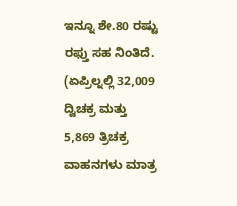ಇನ್ನೂ ಶೇ.80 ರಷ್ಟು ರಫ್ತು ಸಹ ನಿಂತಿದೆ. (ಏಪ್ರಿಲ್ನಲ್ಲಿ 32,009 ದ್ವಿಚಕ್ರ ಮತ್ತು 5,869 ತ್ರಿಚಕ್ರ ವಾಹನಗಳು ಮಾತ್ರ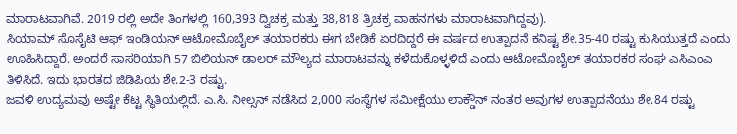ಮಾರಾಟವಾಗಿವೆ. 2019 ರಲ್ಲಿ ಅದೇ ತಿಂಗಳಲ್ಲಿ 160,393 ದ್ವಿಚಕ್ರ ಮತ್ತು 38,818 ತ್ರಿಚಕ್ರ ವಾಹನಗಳು ಮಾರಾಟವಾಗಿದ್ದವು).
ಸಿಯಾಮ್ ಸೊಸೈಟಿ ಆಫ್ ಇಂಡಿಯನ್ ಆಟೋಮೊಬೈಲ್ ತಯಾರಕರು ಈಗ ಬೇಡಿಕೆ ಏರದಿದ್ದರೆ ಈ ವರ್ಷದ ಉತ್ಪಾದನೆ ಕನಿಷ್ಟ ಶೇ.35-40 ರಷ್ಟು ಕುಸಿಯುತ್ತದೆ ಎಂದು ಊಹಿಸಿದ್ದಾರೆ. ಅಂದರೆ ಸಾಸರಿಯಾಗಿ 57 ಬಿಲಿಯನ್ ಡಾಲರ್ ಮೌಲ್ಯದ ಮಾರಾಟವನ್ನು ಕಳೆದುಕೊಳ್ಳಳಿದೆ ಎಂದು ಆಟೋಮೊಬೈಲ್ ತಯಾರಕರ ಸಂಘ ಎಸಿಎಂಎ ತಿಳಿಸಿದೆ. ಇದು ಭಾರತದ ಜಿಡಿಪಿಯ ಶೇ.2-3 ರಷ್ಟು.
ಜವಳಿ ಉದ್ಯಮವು ಅಷ್ಟೇ ಕೆಟ್ಟ ಸ್ಥಿತಿಯಲ್ಲಿದೆ. ಎ.ಸಿ. ನೀಲ್ಸನ್ ನಡೆಸಿದ 2,000 ಸಂಸ್ಥೆಗಳ ಸಮೀಕ್ಷೆಯು ಲಾಕ್ಡೌನ್ ನಂತರ ಅವುಗಳ ಉತ್ಪಾದನೆಯು ಶೇ.84 ರಷ್ಟು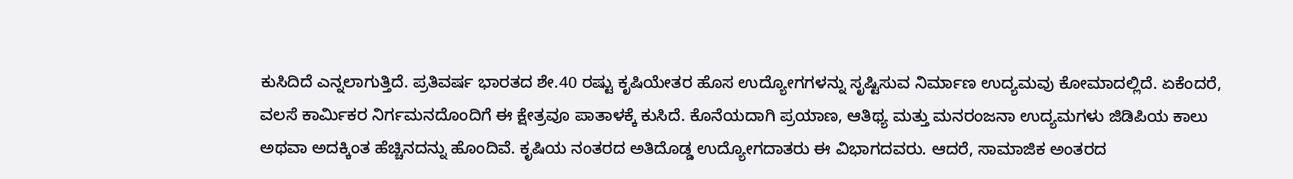ಕುಸಿದಿದೆ ಎನ್ನಲಾಗುತ್ತಿದೆ. ಪ್ರತಿವರ್ಷ ಭಾರತದ ಶೇ.40 ರಷ್ಟು ಕೃಷಿಯೇತರ ಹೊಸ ಉದ್ಯೋಗಗಳನ್ನು ಸೃಷ್ಟಿಸುವ ನಿರ್ಮಾಣ ಉದ್ಯಮವು ಕೋಮಾದಲ್ಲಿದೆ. ಏಕೆಂದರೆ, ವಲಸೆ ಕಾರ್ಮಿಕರ ನಿರ್ಗಮನದೊಂದಿಗೆ ಈ ಕ್ಷೇತ್ರವೂ ಪಾತಾಳಕ್ಕೆ ಕುಸಿದೆ. ಕೊನೆಯದಾಗಿ ಪ್ರಯಾಣ, ಆತಿಥ್ಯ ಮತ್ತು ಮನರಂಜನಾ ಉದ್ಯಮಗಳು ಜಿಡಿಪಿಯ ಕಾಲು ಅಥವಾ ಅದಕ್ಕಿಂತ ಹೆಚ್ಚಿನದನ್ನು ಹೊಂದಿವೆ. ಕೃಷಿಯ ನಂತರದ ಅತಿದೊಡ್ಡ ಉದ್ಯೋಗದಾತರು ಈ ವಿಭಾಗದವರು. ಆದರೆ, ಸಾಮಾಜಿಕ ಅಂತರದ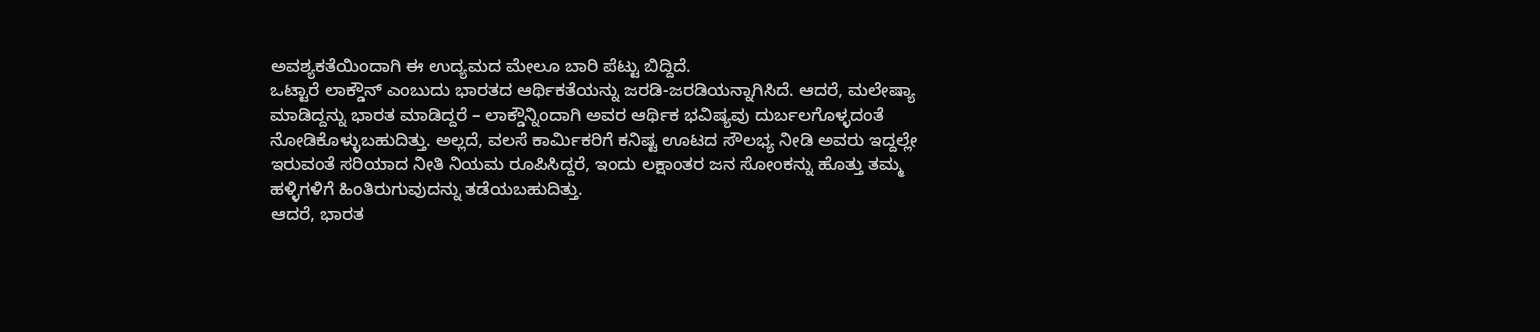ಅವಶ್ಯಕತೆಯಿಂದಾಗಿ ಈ ಉದ್ಯಮದ ಮೇಲೂ ಬಾರಿ ಪೆಟ್ಟು ಬಿದ್ದಿದೆ.
ಒಟ್ಟಾರೆ ಲಾಕ್ಡೌನ್ ಎಂಬುದು ಭಾರತದ ಆರ್ಥಿಕತೆಯನ್ನು ಜರಡಿ-ಜರಡಿಯನ್ನಾಗಿಸಿದೆ. ಆದರೆ, ಮಲೇಷ್ಯಾ ಮಾಡಿದ್ದನ್ನು ಭಾರತ ಮಾಡಿದ್ದರೆ – ಲಾಕ್ಡೌನ್ನಿಂದಾಗಿ ಅವರ ಆರ್ಥಿಕ ಭವಿಷ್ಯವು ದುರ್ಬಲಗೊಳ್ಳದಂತೆ ನೋಡಿಕೊಳ್ಳುಬಹುದಿತ್ತು. ಅಲ್ಲದೆ, ವಲಸೆ ಕಾರ್ಮಿಕರಿಗೆ ಕನಿಷ್ಟ ಊಟದ ಸೌಲಭ್ಯ ನೀಡಿ ಅವರು ಇದ್ದಲ್ಲೇ ಇರುವಂತೆ ಸರಿಯಾದ ನೀತಿ ನಿಯಮ ರೂಪಿಸಿದ್ದರೆ, ಇಂದು ಲಕ್ಷಾಂತರ ಜನ ಸೋಂಕನ್ನು ಹೊತ್ತು ತಮ್ಮ ಹಳ್ಳಿಗಳಿಗೆ ಹಿಂತಿರುಗುವುದನ್ನು ತಡೆಯಬಹುದಿತ್ತು.
ಆದರೆ, ಭಾರತ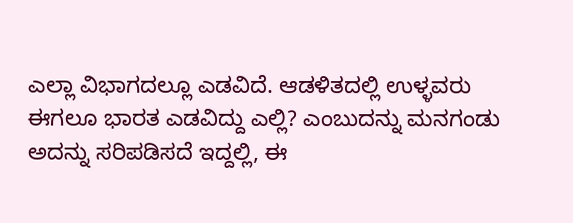ಎಲ್ಲಾ ವಿಭಾಗದಲ್ಲೂ ಎಡವಿದೆ. ಆಡಳಿತದಲ್ಲಿ ಉಳ್ಳವರು ಈಗಲೂ ಭಾರತ ಎಡವಿದ್ದು ಎಲ್ಲಿ? ಎಂಬುದನ್ನು ಮನಗಂಡು ಅದನ್ನು ಸರಿಪಡಿಸದೆ ಇದ್ದಲ್ಲಿ, ಈ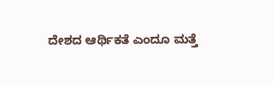ದೇಶದ ಆರ್ಥಿಕತೆ ಎಂದೂ ಮತ್ತೆ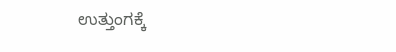ಉತ್ತುಂಗಕ್ಕೆ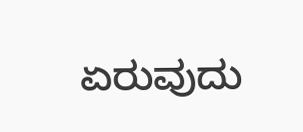ಏರುವುದು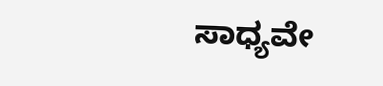ಸಾಧ್ಯವೇ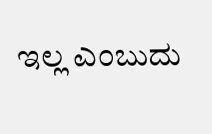ಇಲ್ಲ ಎಂಬುದು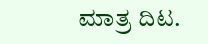ಮಾತ್ರ ದಿಟ.